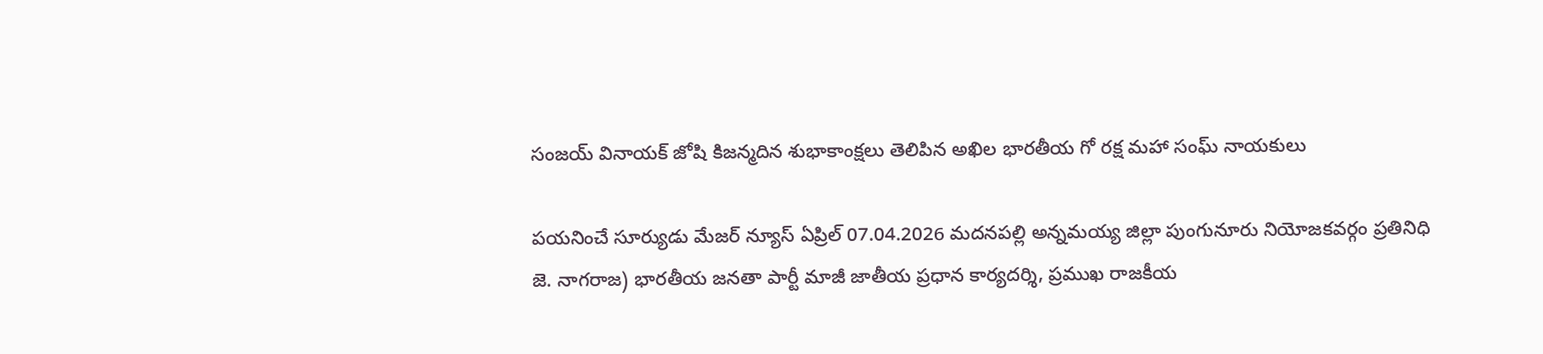సంజయ్ వినాయక్ జోషి కిజన్మదిన శుభాకాంక్షలు తెలిపిన అఖిల భారతీయ గో రక్ష మహా సంఘ్ నాయకులు

పయనించే సూర్యుడు మేజర్ న్యూస్ ఏప్రిల్ 07.04.2026 మదనపల్లి అన్నమయ్య జిల్లా పుంగునూరు నియోజకవర్గం ప్రతినిధి జె. నాగరాజ) భారతీయ జనతా పార్టీ మాజీ జాతీయ ప్రధాన కార్యదర్శి, ప్రముఖ రాజకీయ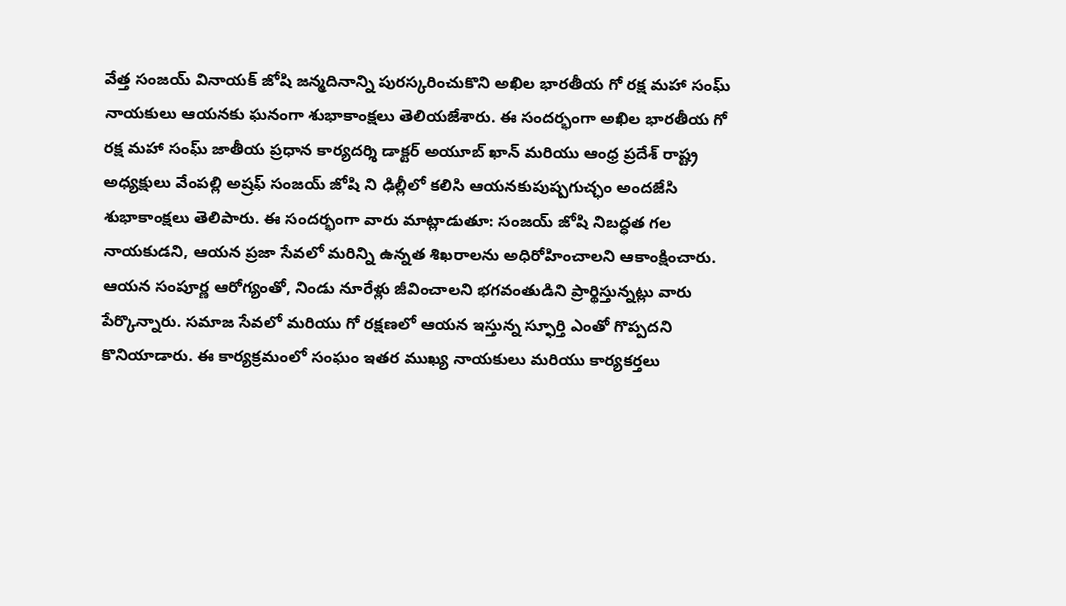వేత్త సంజయ్ వినాయక్ జోషి జన్మదినాన్ని పురస్కరించుకొని అఖిల భారతీయ గో రక్ష మహా సంఘ్ నాయకులు ఆయనకు ఘనంగా శుభాకాంక్షలు తెలియజేశారు. ఈ సందర్భంగా అఖిల భారతీయ గో రక్ష మహా సంఘ్ జాతీయ ప్రధాన కార్యదర్శి డాక్టర్ అయూబ్ ఖాన్ మరియు ఆంధ్ర ప్రదేశ్ రాష్ట్ర అధ్యక్షులు వేంపల్లి అష్రఫ్ సంజయ్ జోషి ని ఢిల్లీలో కలిసి ఆయనకుపుష్పగుచ్ఛం అందజేసి శుభాకాంక్షలు తెలిపారు. ఈ సందర్భంగా వారు మాట్లాడుతూ: సంజయ్ జోషి నిబద్ధత గల నాయకుడని, ఆయన ప్రజా సేవలో మరిన్ని ఉన్నత శిఖరాలను అధిరోహించాలని ఆకాంక్షించారు. ఆయన సంపూర్ణ ఆరోగ్యంతో, నిండు నూరేళ్లు జీవించాలని భగవంతుడిని ప్రార్థిస్తున్నట్లు వారు పేర్కొన్నారు. సమాజ సేవలో మరియు గో రక్షణలో ఆయన ఇస్తున్న స్ఫూర్తి ఎంతో గొప్పదని కొనియాడారు. ఈ కార్యక్రమంలో సంఘం ఇతర ముఖ్య నాయకులు మరియు కార్యకర్తలు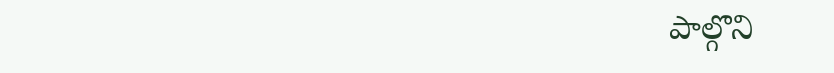పాల్గొని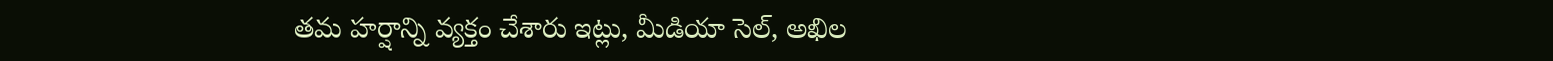తమ హర్షాన్ని వ్యక్తం చేశారు ఇట్లు, మీడియా సెల్, అఖిల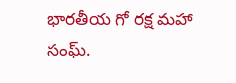భారతీయ గో రక్ష మహా సంఘ్.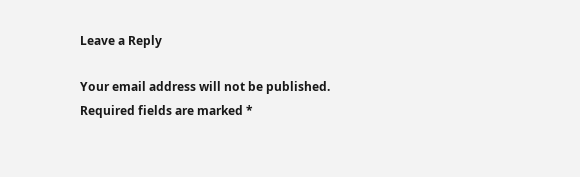Leave a Reply

Your email address will not be published. Required fields are marked *